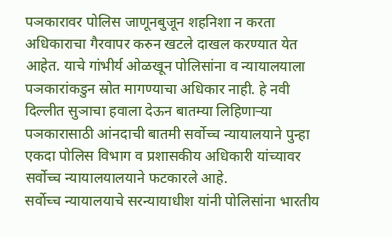पञकारावर पोलिस जाणूनबुजून शहनिशा न करता अधिकाराचा गैरवापर करुन खटले दाखल करण्यात येत आहेत. याचे गांभीर्य ओळखून पोलिसांना व न्यायालयाला पञकारांकडुन स्रोत मागण्याचा अधिकार नाही. हे नवी दिल्लीत सुञाचा हवाला देऊन बातम्या लिहिणाऱ्या पञकारासाठी आंनदाची बातमी सर्वोच्च न्यायालयाने पुन्हा एकदा पोलिस विभाग व प्रशासकीय अधिकारी यांच्यावर सर्वोच्च न्यायालयालयाने फटकारले आहे.
सर्वोच्च न्यायालयाचे सरन्यायाधीश यांनी पोलिसांना भारतीय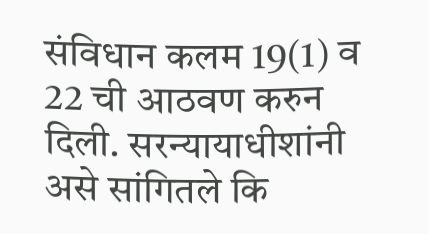संविधान कलम 19(1) व 22 ची आठवण करुन दिली. सरन्यायाधीशांनी असे सांगितले कि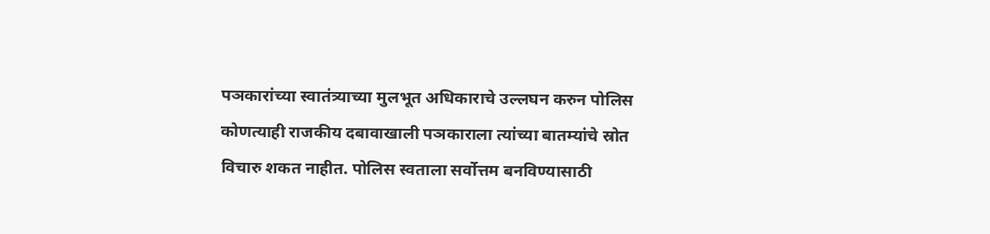पञकारांच्या स्वातंत्र्याच्या मुलभूत अधिकाराचे उल्लघन करुन पोलिस कोणत्याही राजकीय दबावाखाली पञकाराला त्यांच्या बातम्यांचे स्रोत विचारु शकत नाहीत. पोलिस स्वताला सर्वोत्तम बनविण्यासाठी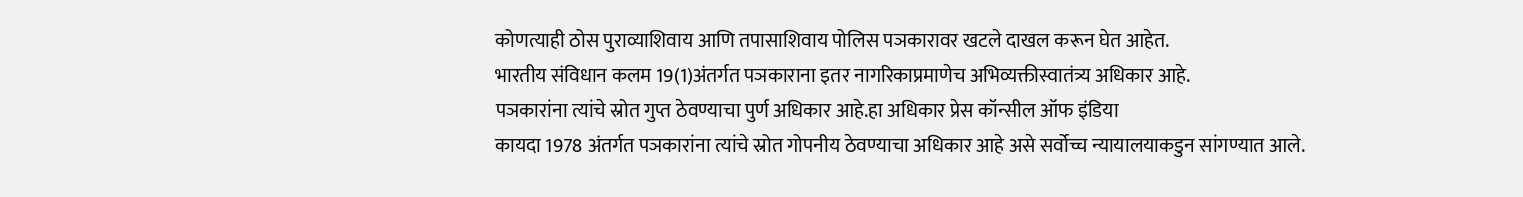कोणत्याही ठोस पुराव्याशिवाय आणि तपासाशिवाय पोलिस पञकारावर खटले दाखल करून घेत आहेत.
भारतीय संविधान कलम 19(1)अंतर्गत पञकाराना इतर नागरिकाप्रमाणेच अभिव्यक्तीस्वातंत्र्य अधिकार आहे.
पञकारांना त्यांचे स्रोत गुप्त ठेवण्याचा पुर्ण अधिकार आहे.हा अधिकार प्रेस कॉन्सील ऑफ इंडिया
कायदा 1978 अंतर्गत पञकारांना त्यांचे स्रोत गोपनीय ठेवण्याचा अधिकार आहे असे सर्वोच्च न्यायालयाकडुन सांगण्यात आले.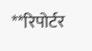**रिपोर्टर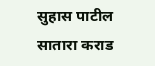सुहास पाटील सातारा कराड